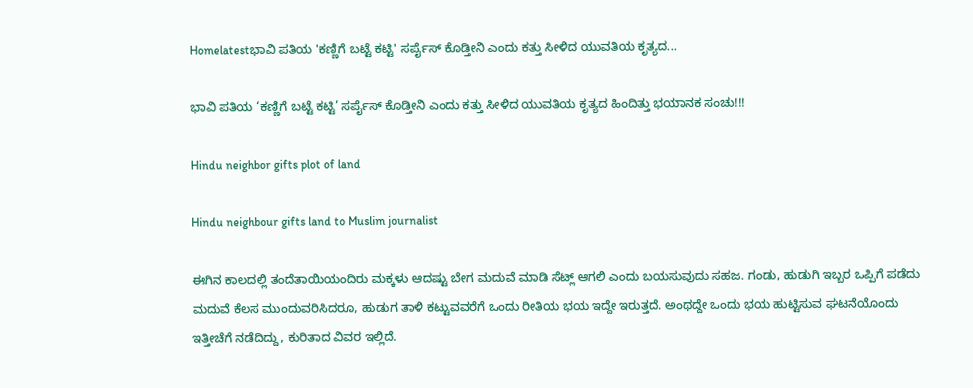Homelatestಭಾವಿ ಪತಿಯ 'ಕಣ್ಣಿಗೆ ಬಟ್ಟೆ ಕಟ್ಟಿ' ಸರ್ಪೈಸ್ ಕೊಡ್ತೀನಿ ಎಂದು ಕತ್ತು ಸೀಳಿದ ಯುವತಿಯ ಕೃತ್ಯದ...

ಭಾವಿ ಪತಿಯ ‘ಕಣ್ಣಿಗೆ ಬಟ್ಟೆ ಕಟ್ಟಿ’ ಸರ್ಪೈಸ್ ಕೊಡ್ತೀನಿ ಎಂದು ಕತ್ತು ಸೀಳಿದ ಯುವತಿಯ ಕೃತ್ಯದ ಹಿಂದಿತ್ತು ಭಯಾನಕ ಸಂಚು!!!

Hindu neighbor gifts plot of land

Hindu neighbour gifts land to Muslim journalist

ಈಗಿನ ಕಾಲದಲ್ಲಿ ತಂದೆತಾಯಿಯಂದಿರು ಮಕ್ಕಳು ಆದಷ್ಟು ಬೇಗ ಮದುವೆ ಮಾಡಿ ಸೆಟ್ಲ್ ಆಗಲಿ ಎಂದು ಬಯಸುವುದು ಸಹಜ. ಗಂಡು, ಹುಡುಗಿ ಇಬ್ಬರ ಒಪ್ಪಿಗೆ ಪಡೆದು ಮದುವೆ ಕೆಲಸ ಮುಂದುವರಿಸಿದರೂ, ಹುಡುಗ ತಾಳಿ ಕಟ್ಟುವವರೆಗೆ ಒಂದು ರೀತಿಯ ಭಯ ಇದ್ದೇ ಇರುತ್ತದೆ. ಅಂಥದ್ದೇ ಒಂದು ಭಯ ಹುಟ್ಟಿಸುವ ಘಟನೆಯೊಂದು ಇತ್ತೀಚೆಗೆ ನಡೆದಿದ್ದು, ಕುರಿತಾದ ವಿವರ ಇಲ್ಲಿದೆ.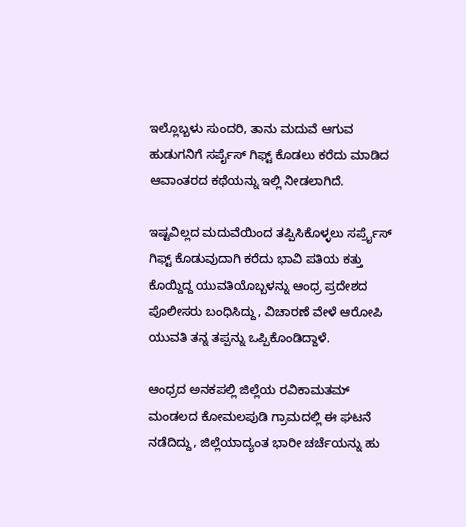ಇಲ್ಲೊಬ್ಬಳು ಸುಂದರಿ, ತಾನು ಮದುವೆ ಆಗುವ ಹುಡುಗನಿಗೆ ಸರ್ಪೈಸ್ ಗಿಫ್ಟ್ ಕೊಡಲು ಕರೆದು ಮಾಡಿದ ಆವಾಂತರದ ಕಥೆಯನ್ನು ಇಲ್ಲಿ ನೀಡಲಾಗಿದೆ.

ಇಷ್ಟವಿಲ್ಲದ ಮದುವೆಯಿಂದ ತಪ್ಪಿಸಿಕೊಳ್ಳಲು ಸರ್ಪ್ರೈಸ್ ಗಿಫ್ಟ್ ಕೊಡುವುದಾಗಿ ಕರೆದು ಭಾವಿ ಪತಿಯ ಕತ್ತು ಕೊಯ್ದಿದ್ದ ಯುವತಿಯೊಬ್ಬಳನ್ನು ಆಂಧ್ರ ಪ್ರದೇಶದ ಪೊಲೀಸರು ಬಂಧಿಸಿದ್ದು, ವಿಚಾರಣೆ ವೇಳೆ ಆರೋಪಿ ಯುವತಿ ತನ್ನ ತಪ್ಪನ್ನು ಒಪ್ಪಿಕೊಂಡಿದ್ದಾಳೆ.

ಆಂಧ್ರದ ಅನಕಪಲ್ಲಿ ಜಿಲ್ಲೆಯ ರವಿಕಾಮತಮ್ ಮಂಡಲದ ಕೋಮಲಪುಡಿ ಗ್ರಾಮದಲ್ಲಿ ಈ ಘಟನೆ ನಡೆದಿದ್ದು, ಜಿಲ್ಲೆಯಾದ್ಯಂತ ಭಾರೀ ಚರ್ಚೆಯನ್ನು ಹು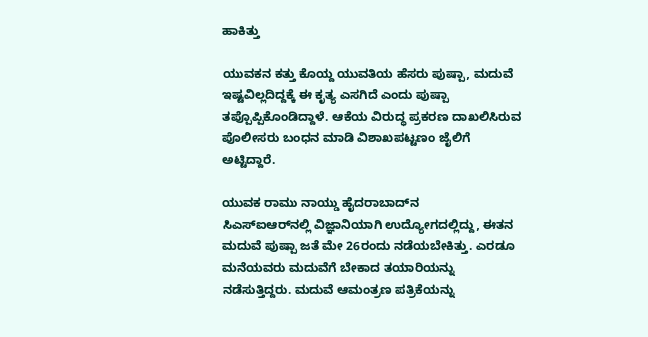ಹಾಕಿತ್ತು‌

ಯುವಕನ ಕತ್ತು ಕೊಯ್ದ ಯುವತಿಯ ಹೆಸರು ಪುಷ್ಪಾ, ಮದುವೆ ಇಷ್ಟವಿಲ್ಲದಿದ್ದಕ್ಕೆ ಈ ಕೃತ್ಯ ಎಸಗಿದೆ ಎಂದು ಪುಷ್ಪಾ ತಪ್ಪೊಪ್ಪಿಕೊಂಡಿದ್ದಾಳೆ. ಆಕೆಯ ವಿರುದ್ಧ ಪ್ರಕರಣ ದಾಖಲಿಸಿರುವ ಪೊಲೀಸರು ಬಂಧನ ಮಾಡಿ ವಿಶಾಖಪಟ್ಟಣಂ ಜೈಲಿಗೆ ಅಟ್ಟಿದ್ದಾರೆ.

ಯುವಕ ರಾಮು ನಾಯ್ಡು ಹೈದರಾಬಾದ್‌ನ
ಸಿಎಸ್‌ಐಆರ್‌ನಲ್ಲಿ ವಿಜ್ಞಾನಿಯಾಗಿ ಉದ್ಯೋಗದಲ್ಲಿದ್ದು, ಈತನ ಮದುವೆ ಪುಷ್ಪಾ ಜತೆ ಮೇ 26ರಂದು ನಡೆಯಬೇಕಿತ್ತು. ಎರಡೂ ಮನೆಯವರು ಮದುವೆಗೆ ಬೇಕಾದ ತಯಾರಿಯನ್ನು ನಡೆಸುತ್ತಿದ್ದರು. ಮದುವೆ ಆಮಂತ್ರಣ ಪತ್ರಿಕೆಯನ್ನು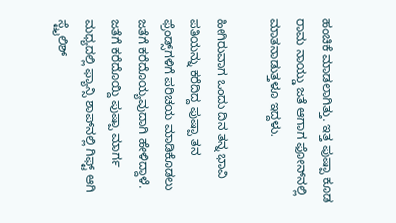ಹಂಚಿಕೆ ಮಾಡಲಾಗಿತ್ತು. ಇತ್ತ ಪುಷ್ಪಾ ಕೂಡ ರಾಮ ನಾಯ್ಡು ಜತೆ ಆಗಾಗ ಫೋನ್‌ನಲ್ಲಿ ಮಾತನಾಡುತ್ತಳೂ ಇದ್ದಳು.

ಹೀಗಿರುವಾಗ ಒಂದು ದಿನ ತನ್ನ ಭಾವಿ ಪತಿಯನ್ನು ಕರೆದಿದ್ದ ಪುಷ್ಪಾ ತನ ಫ್ರೆಂಡ್ಸ್‌ಗಳಿಗೆ ಪರಿಚಯ ಮಾಡಿಕೊಡಲು ಜತೆಗೆ ಕರೆದೊಯ್ಯವುದಾಗಿ ಹೇಳಿದ್ದಾಳೆ. ಜತೆಗೆ ಕರೆದೊಯ್ದಿ ಪುಷ್ಪಾ ಮಾರ್ಗ ಮಧ್ಯದಲ್ಲಿ ಫ್ಯಾನ್ಸಿ ಶಾಪ್‌ನಲ್ಲಿ ಗಿಫ್ಟ್ ಆಗಿ ಸ್ಟೈಲಿಶ್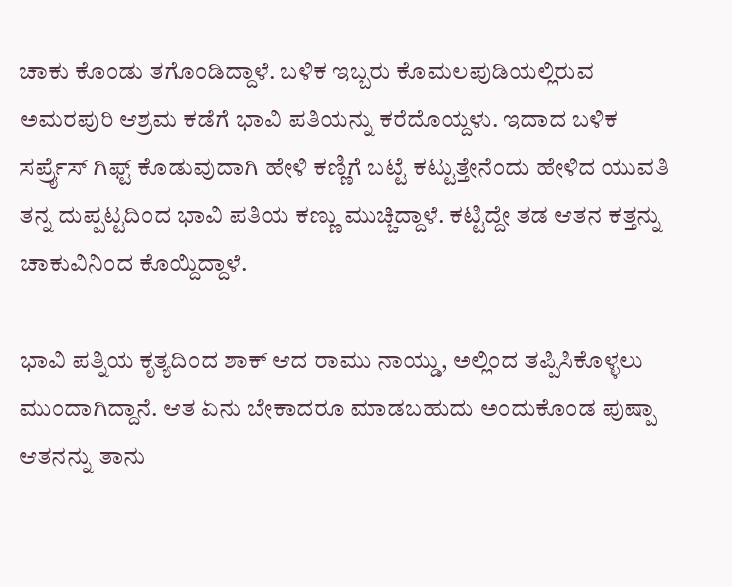ಚಾಕು ಕೊಂಡು ತಗೊಂಡಿದ್ದಾಳೆ. ಬಳಿಕ ಇಬ್ಬರು ಕೊಮಲಪುಡಿಯಲ್ಲಿರುವ ಅಮರಪುರಿ ಆಶ್ರಮ ಕಡೆಗೆ ಭಾವಿ ಪತಿಯನ್ನು ಕರೆದೊಯ್ದಳು. ಇದಾದ ಬಳಿಕ ಸರ್ಪ್ರೈಸ್ ಗಿಫ್ಟ್ ಕೊಡುವುದಾಗಿ ಹೇಳಿ ಕಣ್ಣಿಗೆ ಬಟ್ಟೆ ಕಟ್ಟುತ್ತೇನೆಂದು ಹೇಳಿದ ಯುವತಿ ತನ್ನ ದುಪ್ಪಟ್ಟದಿಂದ ಭಾವಿ ಪತಿಯ ಕಣ್ಣು ಮುಚ್ಚಿದ್ದಾಳೆ. ಕಟ್ಟಿದ್ದೇ ತಡ ಆತನ ಕತ್ತನ್ನು ಚಾಕುವಿನಿಂದ ಕೊಯ್ದಿದ್ದಾಳೆ.

ಭಾವಿ ಪತ್ನಿಯ ಕೃತ್ಯದಿಂದ ಶಾಕ್ ಆದ ರಾಮು ನಾಯ್ಡು, ಅಲ್ಲಿಂದ ತಪ್ಪಿಸಿಕೊಳ್ಳಲು ಮುಂದಾಗಿದ್ದಾನೆ. ಆತ ಏನು ಬೇಕಾದರೂ ಮಾಡಬಹುದು ಅಂದುಕೊಂಡ ಪುಷ್ಪಾ ಆತನನ್ನು ತಾನು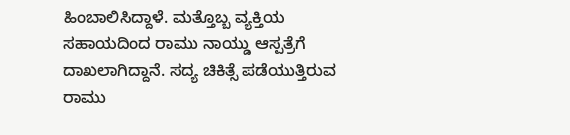ಹಿಂಬಾಲಿಸಿದ್ದಾಳೆ. ಮತ್ತೊಬ್ಬ ವ್ಯಕ್ತಿಯ ಸಹಾಯದಿಂದ ರಾಮು ನಾಯ್ಡು ಆಸ್ಪತ್ರೆಗೆ ದಾಖಲಾಗಿದ್ದಾನೆ. ಸದ್ಯ ಚಿಕಿತ್ಸೆ ಪಡೆಯುತ್ತಿರುವ ರಾಮು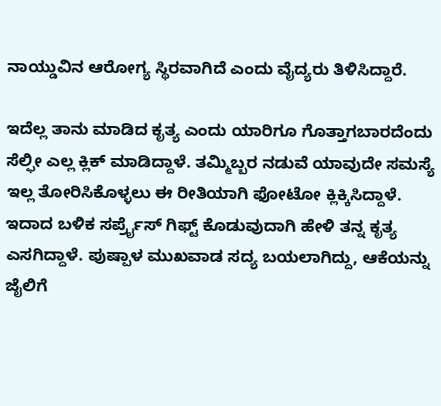ನಾಯ್ಡುವಿನ ಆರೋಗ್ಯ ಸ್ಥಿರವಾಗಿದೆ ಎಂದು ವೈದ್ಯರು ತಿಳಿಸಿದ್ದಾರೆ.

ಇದೆಲ್ಲ ತಾನು ಮಾಡಿದ ಕೃತ್ಯ ಎಂದು ಯಾರಿಗೂ ಗೊತ್ತಾಗಬಾರದೆಂದು ಸೆಲ್ಫೀ ಎಲ್ಲ ಕ್ಲಿಕ್ ಮಾಡಿದ್ದಾಳೆ. ತಮ್ಮಿಬ್ಬರ ನಡುವೆ ಯಾವುದೇ ಸಮಸ್ಯೆ ಇಲ್ಲ ತೋರಿಸಿಕೊಳ್ಳಲು ಈ ರೀತಿಯಾಗಿ ಫೋಟೋ ಕ್ಲಿಕ್ಕಿಸಿದ್ದಾಳೆ. ಇದಾದ ಬಳಿಕ ಸರ್ಪ್ರೈಸ್ ಗಿಫ್ಟ್ ಕೊಡುವುದಾಗಿ ಹೇಳಿ ತನ್ನ ಕೃತ್ಯ ಎಸಗಿದ್ದಾಳೆ. ಪುಷ್ಪಾಳ ಮುಖವಾಡ ಸದ್ಯ ಬಯಲಾಗಿದ್ದು, ಆಕೆಯನ್ನು ಜೈಲಿಗೆ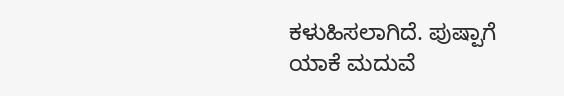ಕಳುಹಿಸಲಾಗಿದೆ. ಪುಷ್ಪಾಗೆ ಯಾಕೆ ಮದುವೆ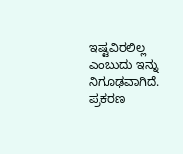ಇಷ್ಟವಿರಲಿಲ್ಲ ಎಂಬುದು ಇನ್ನು ನಿಗೂಢವಾಗಿದೆ. ಪ್ರಕರಣ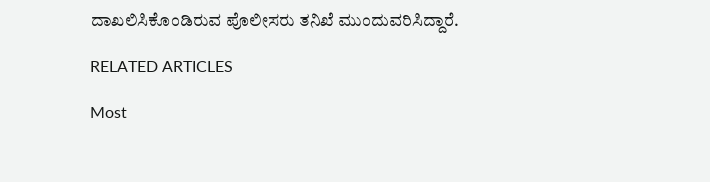ದಾಖಲಿಸಿಕೊಂಡಿರುವ ಪೊಲೀಸರು ತನಿಖೆ ಮುಂದುವರಿಸಿದ್ದಾರೆ.

RELATED ARTICLES

Most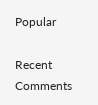Popular

Recent Comments